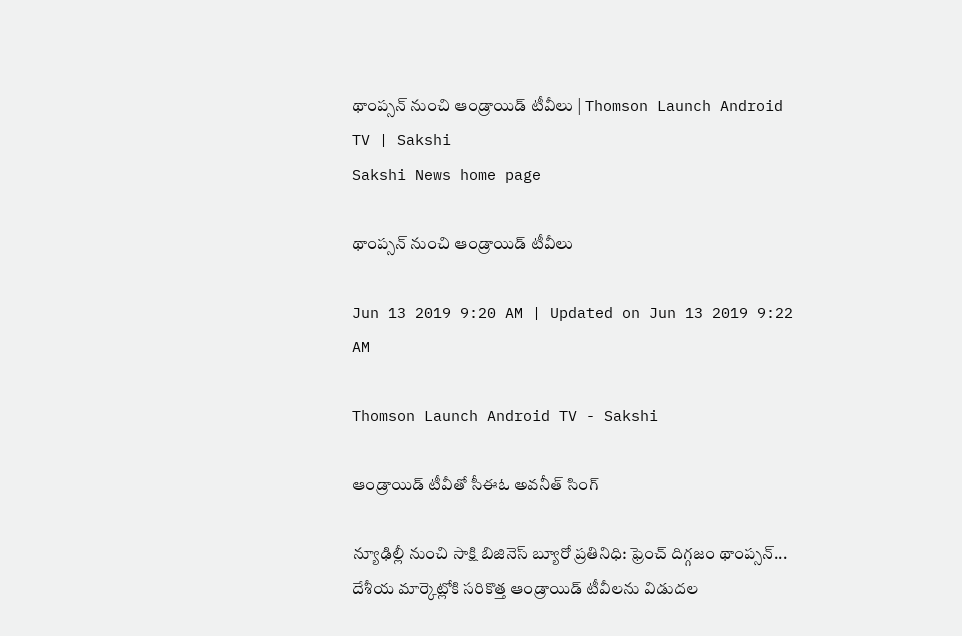థాంప్సన్‌ నుంచి ఆండ్రాయిడ్‌ టీవీలు | Thomson Launch Android TV | Sakshi
Sakshi News home page

థాంప్సన్‌ నుంచి ఆండ్రాయిడ్‌ టీవీలు

Jun 13 2019 9:20 AM | Updated on Jun 13 2019 9:22 AM

Thomson Launch Android TV - Sakshi

ఆండ్రాయిడ్‌ టీవీతో సీఈఓ అవనీత్‌ సింగ్‌

న్యూఢిల్లీ నుంచి సాక్షి బిజినెస్‌ బ్యూరో ప్రతినిధి: ఫ్రెంచ్‌ దిగ్గజం థాంప్సన్‌... దేశీయ మార్కెట్లోకి సరికొత్త ఆండ్రాయిడ్‌ టీవీలను విడుదల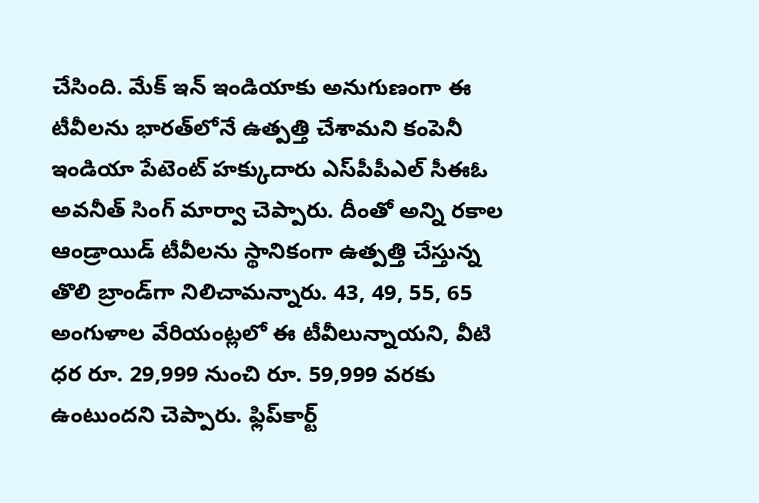చేసింది. మేక్‌ ఇన్‌ ఇండియాకు అనుగుణంగా ఈ టీవీలను భారత్‌లోనే ఉత్పత్తి చేశామని కంపెనీ ఇండియా పేటెంట్‌ హక్కుదారు ఎస్‌పీపీఎల్‌ సీఈఓ అవనీత్‌ సింగ్‌ మార్వా చెప్పారు. దీంతో అన్ని రకాల ఆండ్రాయిడ్‌ టీవీలను స్థానికంగా ఉత్పత్తి చేస్తున్న తొలి బ్రాండ్‌గా నిలిచామన్నారు. 43, 49, 55, 65 అంగుళాల వేరియంట్లలో ఈ టీవీలున్నాయని, వీటి ధర రూ. 29,999 నుంచి రూ. 59,999 వరకు ఉంటుందని చెప్పారు. ఫ్లిప్‌కార్ట్‌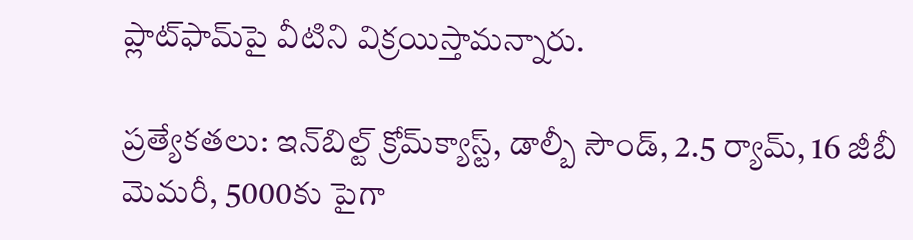ప్లాట్‌ఫామ్‌పై వీటిని విక్రయిస్తామన్నారు.

ప్రత్యేకతలు: ఇన్‌బిల్ట్‌ క్రోమ్‌క్యాస్ట్, డాల్బీ సౌండ్, 2.5 ర్యామ్, 16 జీబీ మెమరీ, 5000కు పైగా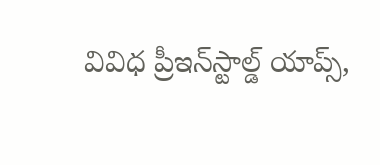వివిధ ప్రీఇన్‌స్టాల్డ్‌ యాప్స్,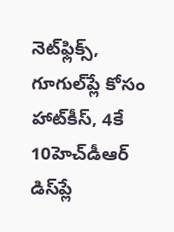నెట్‌ఫ్లిక్స్, గూగుల్‌ప్లే కోసం హాట్‌కీస్, 4కే 10హెచ్‌డీఆర్‌ డిస్‌ప్లే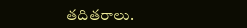తదితరాలు.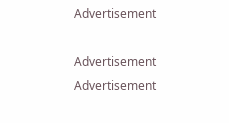Advertisement

Advertisement
Advertisement